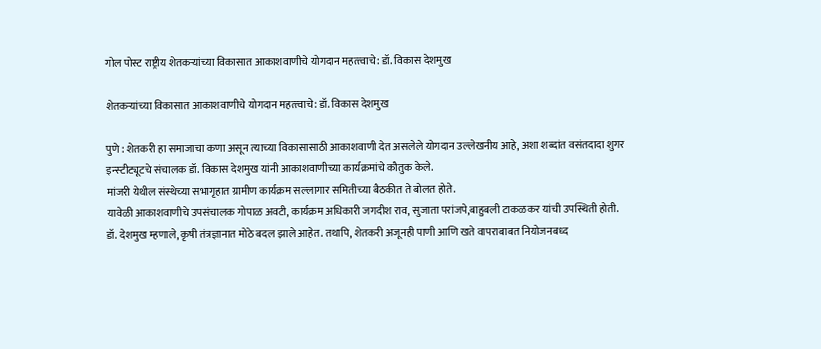गोल पोस्ट राष्ट्रीय शेतकऱ्यांच्या विकासात आकाशवाणीचे योगदान महत्‍त्‍वाचे: डॉ. विकास देशमुख

शेतकऱ्यांच्या विकासात आकाशवाणीचे योगदान महत्‍त्‍वाचे: डॉ. विकास देशमुख

पुणे : शेतकरी हा समाजाचा कणा असून त्‍याच्‍या विकासासाठी आकाशवाणी देत असलेले योगदान उल्‍लेखनीय आहे, अशा शब्‍दांत वसंतदादा शुगर इन्‍स्‍टीट्यूटचे संचालक डॉ. विकास देशमुख यांनी आकाशवाणीच्‍या कार्यक्रमांचे कौतुक केले.
मांजरी येथील संस्‍थेच्‍या सभागृहात ग्रामीण कार्यक्रम सल्‍लागार समितीच्‍या बैठकीत ते बोलत होते.
यावेळी आकाशवाणीचे उपसंचालक गोपाळ अवटी, कार्यक्रम अधिकारी जगदीश राव, सुजाता परांजपे,बाहुबली टाकळकर यांची उपस्थिती होती.
डॉ. देशमुख म्‍हणाले, कृषी तंत्रज्ञानात मोठे बदल झाले आहेत. तथापि, शेतकरी अजूनही पाणी आणि खते वापराबाबत नियोजनबध्‍द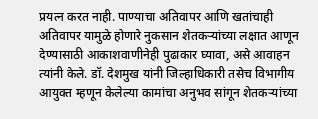प्रयत्‍न करत नाही. पाण्‍याचा अतिवापर आणि खतांचाही अतिवापर यामुळे होणारे नुकसान शेतकऱ्यांच्‍या लक्षात आणून देण्‍यासाठी आकाशवाणीनेही पुढाकार घ्‍यावा, असे आवाहन त्‍यांनी केले. डॉ. देशमुख यांनी जिल्‍हाधिकारी तसेच विभागीय आयुक्‍त म्‍हणून केलेल्‍या कामांचा अनुभव सांगून शेतकऱ्यांच्या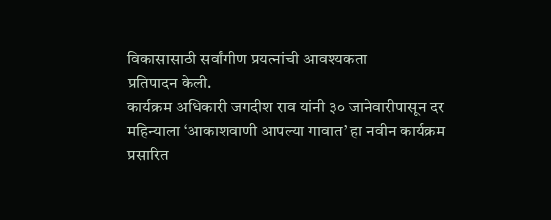विकासासाठी सर्वांगीण प्रयत्‍नांची आवश्‍यकता
प्रतिपादन केली.
कार्यक्रम अधिकारी जगदीश राव यांनी ३० जानेवारीपासून दर महिन्‍याला ‘आकाशवाणी आपल्‍या गावात’ हा नवीन कार्यक्रम प्रसारित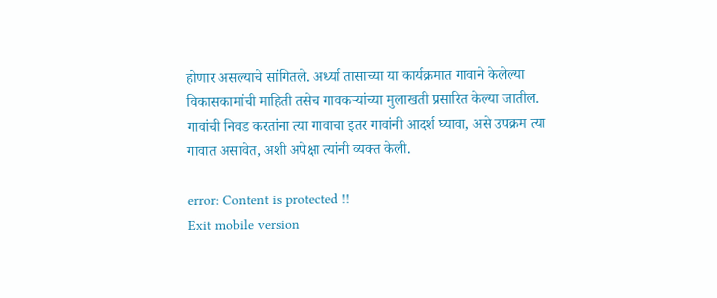होणार असल्‍याचे सांगितले. अर्ध्‍या तासाच्‍या या कार्यक्रमात गावाने केलेल्‍या विकासकामांची माहिती तसेच गावकऱ्यांच्या मुलाखती प्रसारित केल्‍या जातील. गावांची निवड करतांना त्‍या गावाचा इतर गावांनी आदर्श घ्‍यावा, असे उपक्रम त्‍या गावात असावेत, अशी अपेक्षा त्‍यांनी व्‍यक्‍त केली.

error: Content is protected !!
Exit mobile version